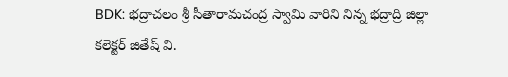BDK: భద్రాచలం శ్రీ సీతారామచంద్ర స్వామి వారిని నిన్న భద్రాద్రి జిల్లా కలెక్టర్ జితేష్ వి.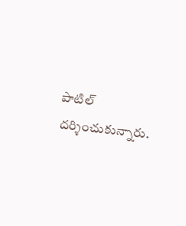పాటిల్ దర్శించుకున్నారు.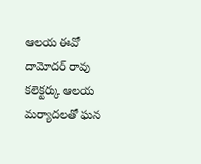ఆలయ ఈవో దామోదర్ రావు కలెక్టర్కు ఆలయ మర్యాదలతో ఘన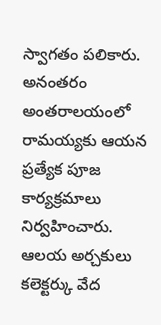స్వాగతం పలికారు. అనంతరం అంతరాలయంలో రామయ్యకు ఆయన ప్రత్యేక పూజ కార్యక్రమాలు నిర్వహించారు. ఆలయ అర్చకులు కలెక్టర్కు వేద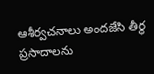ఆశీర్వచనాలు అందజేసి తీర్థ ప్రసాదాలను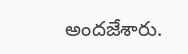అందజేశారు.